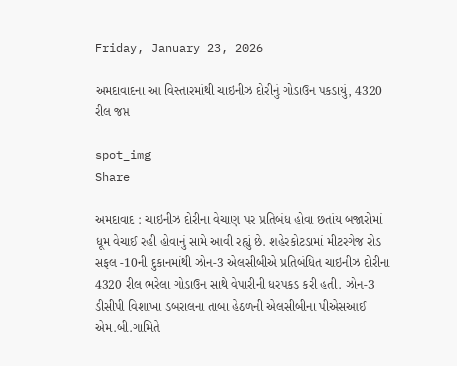Friday, January 23, 2026

અમદાવાદના આ વિસ્તારમાંથી ચાઇનીઝ દોરીનું ગોડાઉન પકડાયું, 4320 રીલ જપ્ત

spot_img
Share

અમદાવાદ : ચાઇનીઝ દોરીના વેચાણ પર પ્રતિબંધ હોવા છતાંય બજારોમાં ધૂમ વેચાઈ રહી હોવાનું સામે આવી રહ્યું છે. શહેરકોટડામાં મીટરગેજ રોડ સફલ -10ની દુકાનમાંથી ઝોન-3 એલસીબીએ પ્રતિબંધિત ચાઇનીઝ દોરીના 4320 રીલ ભરેલા ગોડાઉન સાથે વેપારીની ધરપકડ કરી હતી. ઝોન-3 ડીસીપી વિશાખા ડબરાલના તાબા હેઠળની એલસીબીના પીએસઆઈ એમ.બી.ગામિતે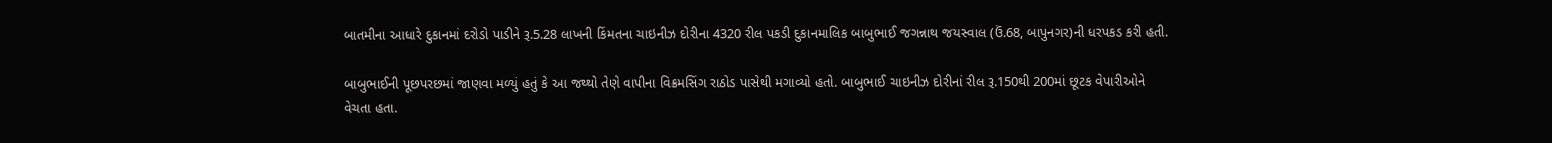બાતમીના આધારે દુકાનમાં દરોડો પાડીને રૂ.5.28 લાખની કિંમતના ચાઇનીઝ દોરીના 4320 રીલ પકડી દુકાનમાલિક બાબુભાઈ જગન્નાથ જયસ્વાલ (ઉં.68, બાપુનગર)ની ધરપકડ કરી હતી.

બાબુભાઈની પૂછપરછમાં જાણવા મળ્યું હતું કે આ જથ્થો તેણે વાપીના વિક્રમસિંગ રાઠોડ પાસેથી મગાવ્યો હતો. બાબુભાઈ ચાઇનીઝ દોરીનાં રીલ રૂ.150થી 200માં છૂટક વેપારીઓને વેચતા હતા.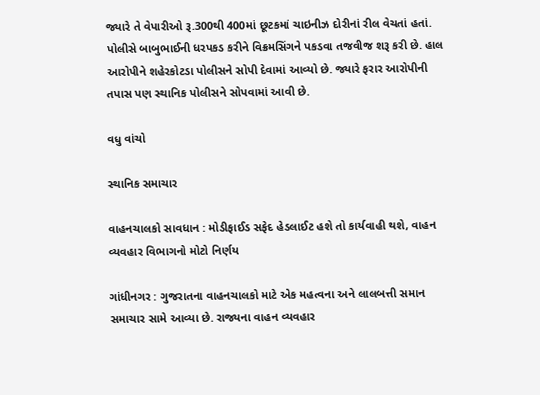જ્યારે તે વેપારીઓ રૂ.300થી 400માં છૂટકમાં ચાઇનીઝ દોરીનાં રીલ વેચતાં હતાં. પોલીસે બાબુભાઈની ધરપકડ કરીને વિક્રમસિંગને પકડવા તજવીજ શરૂ કરી છે. હાલ આરોપીને શહેરકોટડા પોલીસને સોપી દેવામાં આવ્યો છે. જ્યારે ફરાર આરોપીની તપાસ પણ સ્થાનિક પોલીસને સોપવામાં આવી છે.

વધુ વાંચો

સ્થાનિક સમાચાર

વાહનચાલકો સાવધાન : મોડીફાઈડ સફેદ હેડલાઈટ હશે તો કાર્યવાહી થશે, વાહન વ્યવહાર વિભાગનો મોટો નિર્ણય

ગાંધીનગર : ગુજરાતના વાહનચાલકો માટે એક મહત્વના અને લાલબત્તી સમાન સમાચાર સામે આવ્યા છે. રાજ્યના વાહન વ્યવહાર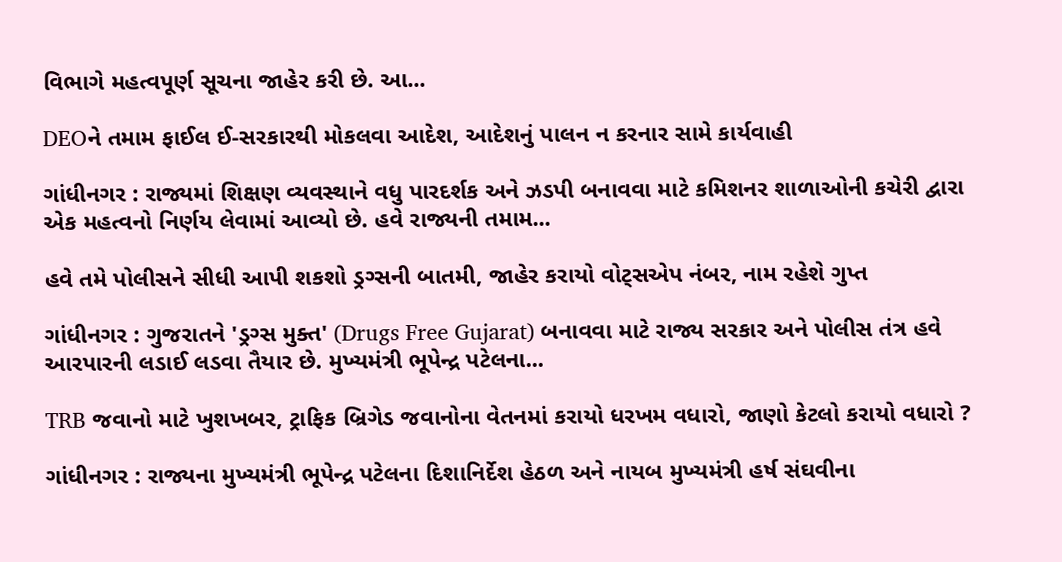વિભાગે મહત્વપૂર્ણ સૂચના જાહેર કરી છે. આ...

DEOને તમામ ફાઈલ ઈ-સરકારથી મોકલવા આદેશ, આદેશનું પાલન ન કરનાર સામે કાર્યવાહી

ગાંધીનગર : રાજ્યમાં શિક્ષણ વ્યવસ્થાને વધુ પારદર્શક અને ઝડપી બનાવવા માટે કમિશનર શાળાઓની કચેરી દ્વારા એક મહત્વનો નિર્ણય લેવામાં આવ્યો છે. હવે રાજ્યની તમામ...

હવે તમે પોલીસને સીધી આપી શકશો ડ્રગ્સની બાતમી, જાહેર કરાયો વોટ્સએપ નંબર, નામ રહેશે ગુપ્ત

ગાંધીનગર : ગુજરાતને 'ડ્રગ્સ મુક્ત' (Drugs Free Gujarat) બનાવવા માટે રાજ્ય સરકાર અને પોલીસ તંત્ર હવે આરપારની લડાઈ લડવા તૈયાર છે. મુખ્યમંત્રી ભૂપેન્દ્ર પટેલના...

TRB જવાનો માટે ખુશખબર, ટ્રાફિક બ્રિગેડ જવાનોના વેતનમાં કરાયો ધરખમ વધારો, જાણો કેટલો કરાયો વધારો ?

ગાંધીનગર : રાજ્યના મુખ્યમંત્રી ભૂપેન્દ્ર પટેલના દિશાનિર્દેશ હેઠળ અને નાયબ મુખ્યમંત્રી હર્ષ સંઘવીના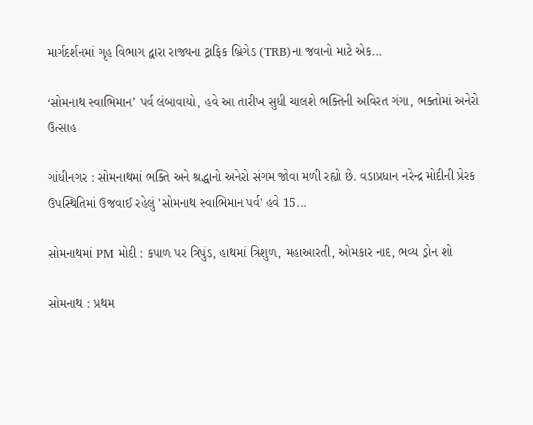માર્ગદર્શનમાં ગૃહ વિભાગ દ્વારા રાજ્યના ટ્રાફિક બ્રિગેડ (TRB)ના જવાનો માટે એક...

‘સોમનાથ સ્વાભિમાન’ પર્વ લંબાવાયો, હવે આ તારીખ સુધી ચાલશે ભક્તિની અવિરત ગંગા, ભક્તોમાં અનેરો ઉત્સાહ

ગાંધીનગર : સોમનાથમાં ભક્તિ અને શ્રદ્ધાનો અનેરો સંગમ જોવા મળી રહ્યો છે. વડાપ્રધાન નરેન્દ્ર મોદીની પ્રેરક ઉપસ્થિતિમાં ઉજવાઈ રહેલું 'સોમનાથ સ્વાભિમાન પર્વ' હવે 15...

સોમનાથમાં PM મોદી : કપાળ પર ત્રિપુંડ, હાથમાં ત્રિશુળ, મહાઆરતી, ઓમકાર નાદ, ભવ્ય ડ્રોન શો

સોમનાથ : પ્રથમ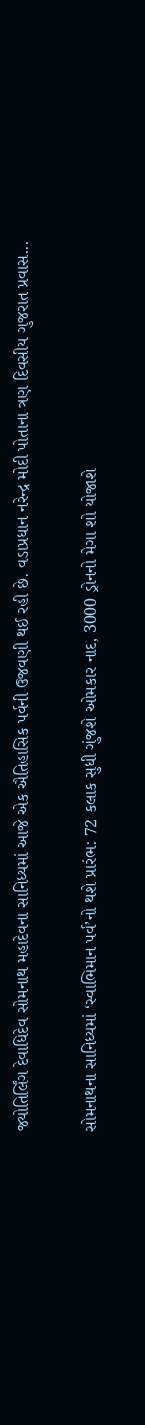જ્યોતિર્લિંગ દેવાધિદેવ સોમનાથ મહાદેવના સાનિધ્યમાં આજે એક ઐતિહાસિક પર્વની ઉજવણી થઈ રહી છે. વડાપ્રધાન નરેન્દ્ર મોદી પોતાના ત્રણ દિવસીય ગુજરાત પ્રવાસ...

સોમનાથના સાનિધ્યમાં ‘સ્વાભિમાન પર્વ’નો થશે પ્રારંભ: 72 કલાક સુધી ગુંજશે ઓમકાર નાદ, 3000 ડ્રોનનો મેગા શો યોજાશે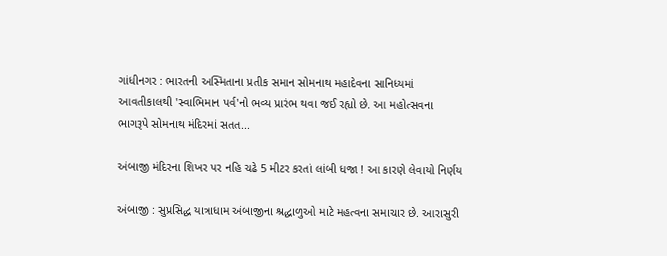ગાંધીનગર : ભારતની અસ્મિતાના પ્રતીક સમાન સોમનાથ મહાદેવના સાનિધ્યમાં આવતીકાલથી 'સ્વાભિમાન પર્વ'નો ભવ્ય પ્રારંભ થવા જઈ રહ્યો છે. આ મહોત્સવના ભાગરૂપે સોમનાથ મંદિરમાં સતત...

અંબાજી મંદિરના શિખર પર નહિ ચઢે 5 મીટર કરતાં લાંબી ધજા ! આ કારણે લેવાયો નિર્ણય

અંબાજી : સુપ્રસિદ્ધ યાત્રાધામ અંબાજીના શ્રદ્ધાળુઓ માટે મહત્વના સમાચાર છે. આરાસુરી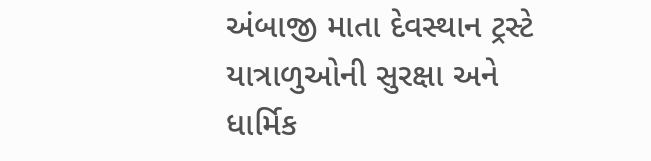અંબાજી માતા દેવસ્થાન ટ્રસ્ટે યાત્રાળુઓની સુરક્ષા અને ધાર્મિક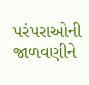પરંપરાઓની જાળવણીને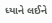ધ્યાને લઈને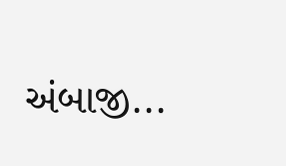અંબાજી...